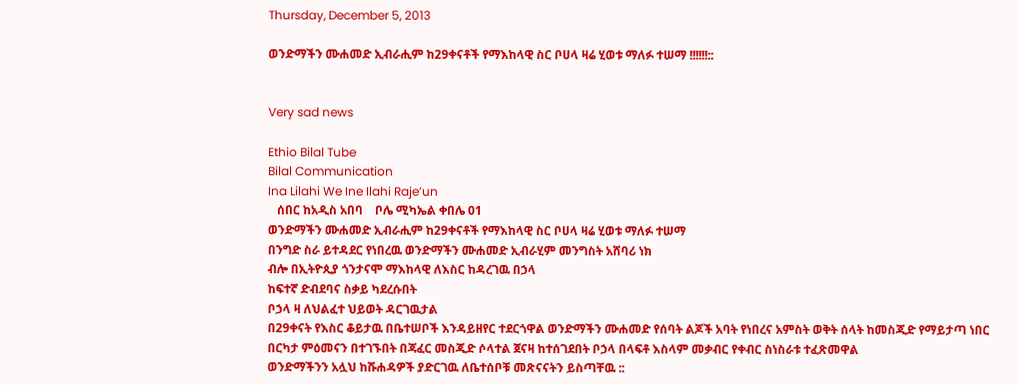Thursday, December 5, 2013

ወንድማችን ሙሐመድ ኢብራሒም ከ29ቀናቶች የማእከላዊ ስር ቦሀላ ዛሬ ሂወቱ ማለፉ ተሠማ !!!!!!::


Very sad news

Ethio Bilal Tube
Bilal Communication
Ina Lilahi We Ine Ilahi Raje’un
   ሰበር ከአዲስ አበባ    ቦሌ ሚካኤል ቀበሌ 01
ወንድማችን ሙሐመድ ኢብራሒም ከ29ቀናቶች የማእከላዊ ስር ቦሀላ ዛሬ ሂወቱ ማለፉ ተሠማ
በንግድ ስራ ይተዳደር የነበረዉ ወንድማችን ሙሐመድ ኢብራሂም መንግስት አሸባሪ ነክ
ብሎ በኢትዮጲያ ጎንታናሞ ማእከላዊ ለእስር ከዳረገዉ በኃላ
ከፍተኛ ድብደባና ስቃይ ካደረሱበት
ቦኃላ ዛ ለህልፈተ ህይወት ዳርገዉታል
በ29ቀናት የእስር ቆይታዉ በቤተሠቦች እንዳይዘየር ተደርጎዋል ወንድማችን ሙሐመድ የሰባት ልጆች አባት የነበረና አምስት ወቅት ሰላት ከመስጂድ የማይታጣ ነበር
በርካታ ምዕመናን በተገኙበት በጃፈር መስጂድ ሶላተል ጀናዛ ከተሰገደበት ቦኃላ በላፍቶ እስላም መቃብር የቀብር ስነስራቱ ተፈጽመዋል
ወንድማችንን አሏህ ከሹሐዳዎች ያድርገዉ ለቤተሰቦቹ መጽናናትን ይስጣቸዉ ::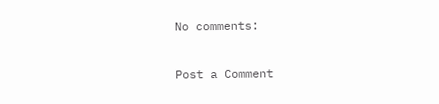No comments:

Post a Comment